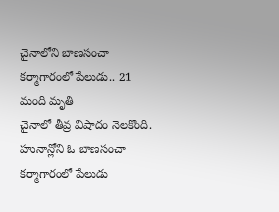చైనాలోని బాణసంచా కర్మాగారంలో పేలుడు.. 21 మంది మృతి
చైనాలో తీవ్ర విషాదం నెలకొంది. హునాన్లోని ఓ బాణసంచా కర్మాగారంలో పేలుడు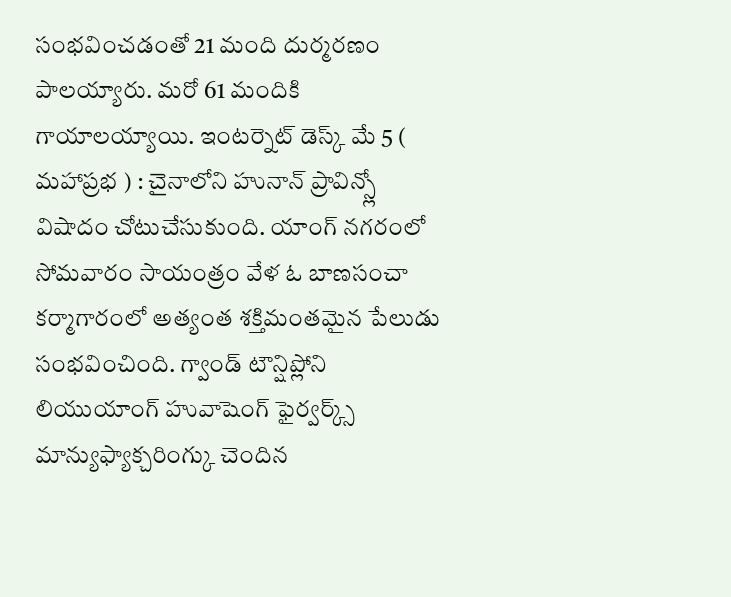సంభవించడంతో 21 మంది దుర్మరణం పాలయ్యారు. మరో 61 మందికి గాయాలయ్యాయి. ఇంటర్నెట్ డెస్క్ మే 5 ( మహాప్రభ ) : చైనాలోని హునాన్ ప్రావిన్స్లో విషాదం చోటుచేసుకుంది. యాంగ్ నగరంలో సోమవారం సాయంత్రం వేళ ఓ బాణసంచా కర్మాగారంలో అత్యంత శక్తిమంతమైన పేలుడు సంభవించింది. గ్వాండ్ టౌన్షిప్లోని లియుయాంగ్ హువాషెంగ్ ఫైర్వర్క్స్ మాన్యుఫ్యాక్చరింగ్కు చెందిన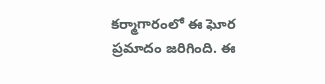కర్మాగారంలో ఈ ఘోర ప్రమాదం జరిగింది. ఈ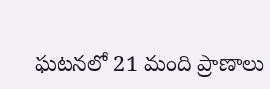ఘటనలో 21 మంది ప్రాణాలు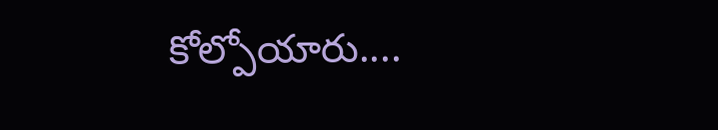కోల్పోయారు....